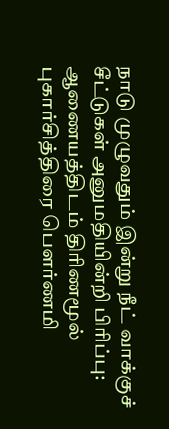நாடு முழுவதும் இன்று நீட் வாக்குச் சீட்டுகள் அனுமதியின்றி பிரிப்பு: ஆணையத்திடம் திரிணமூல் புகார்சித்திரை பெளர்ணமி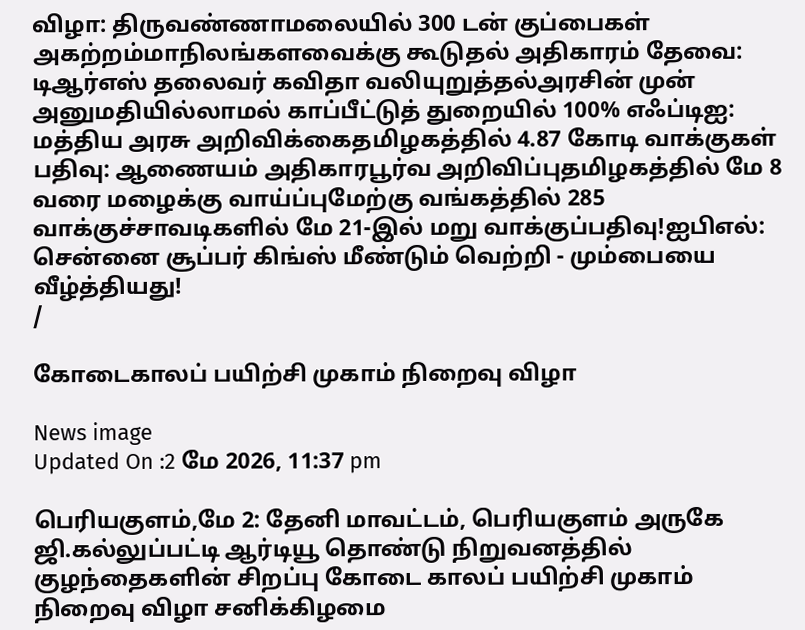விழா: திருவண்ணாமலையில் 300 டன் குப்பைகள் அகற்றம்மாநிலங்களவைக்கு கூடுதல் அதிகாரம் தேவை: டிஆர்எஸ் தலைவர் கவிதா வலியுறுத்தல்அரசின் முன் அனுமதியில்லாமல் காப்பீட்டுத் துறையில் 100% எஃப்டிஐ: மத்திய அரசு அறிவிக்கைதமிழகத்தில் 4.87 கோடி வாக்குகள் பதிவு: ஆணையம் அதிகாரபூர்வ அறிவிப்புதமிழகத்தில் மே 8 வரை மழைக்கு வாய்ப்புமேற்கு வங்கத்தில் 285 வாக்குச்சாவடிகளில் மே 21-இல் மறு வாக்குப்பதிவு!ஐபிஎல்: சென்னை சூப்பர் கிங்ஸ் மீண்டும் வெற்றி - மும்பையை வீழ்த்தியது!
/

கோடைகாலப் பயிற்சி முகாம் நிறைவு விழா

News image
Updated On :2 மே 2026, 11:37 pm

பெரியகுளம்,மே 2: தேனி மாவட்டம், பெரியகுளம் அருகே ஜி.கல்லுப்பட்டி ஆர்டியூ தொண்டு நிறுவனத்தில் குழந்தைகளின் சிறப்பு கோடை காலப் பயிற்சி முகாம் நிறைவு விழா சனிக்கிழமை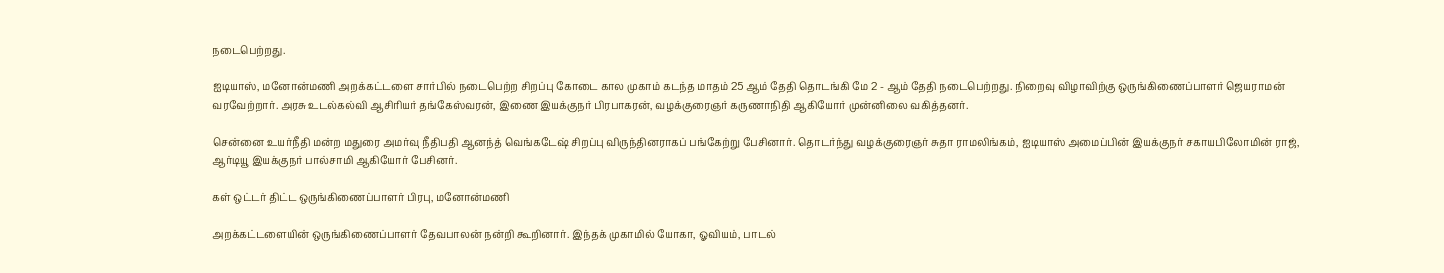நடைபெற்றது.

ஐடியாஸ், மனோன்மணி அறக்கட்டளை சார்பில் நடைபெற்ற சிறப்பு கோடை கால முகாம் கடந்த மாதம் 25 ஆம் தேதி தொடங்கி மே 2 - ஆம் தேதி நடைபெற்றது. நிறைவு விழாவிற்கு ஒருங்கிணைப்பாளர் ஜெயராமன் வரவேற்றார். அரசு உடல்கல்வி ஆசிரியர் தங்கேஸ்வரன், இணை இயக்குநர் பிரபாகரன், வழக்குரைஞர் கருணாநிதி ஆகியோர் முன்னிலை வகித்தனர்.

சென்னை உயர்நீதி மன்ற மதுரை அமர்வு நீதிபதி ஆனந்த் வெங்கடேஷ் சிறப்பு விருந்தினராகப் பங்கேற்று பேசினார். தொடர்ந்து வழக்குரைஞர் சுதா ராமலிங்கம், ஐடியாஸ் அமைப்பின் இயக்குநர் சகாயபிலோமின் ராஜ், ஆர்டியூ இயக்குநர் பால்சாமி ஆகியோர் பேசினர்.

கள் ஒட்டர் திட்ட ஒருங்கிணைப்பாளர் பிரபு, மனோன்மணி

அறக்கட்டளையின் ஒருங்கிணைப்பாளர் தேவபாலன் நன்றி கூறினார். இந்தக் முகாமில் யோகா, ஓவியம், பாடல்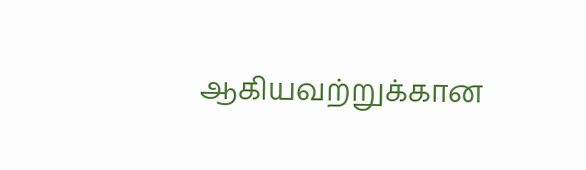ஆகியவற்றுக்கான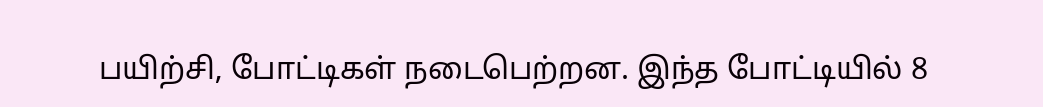பயிற்சி, போட்டிகள் நடைபெற்றன. இந்த போட்டியில் 8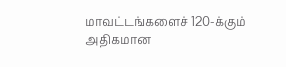மாவட்டங்களைச் 120-க்கும் அதிகமான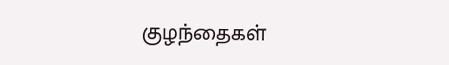குழந்தைகள்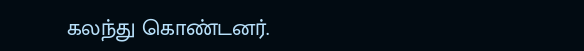கலந்து கொண்டனர்.